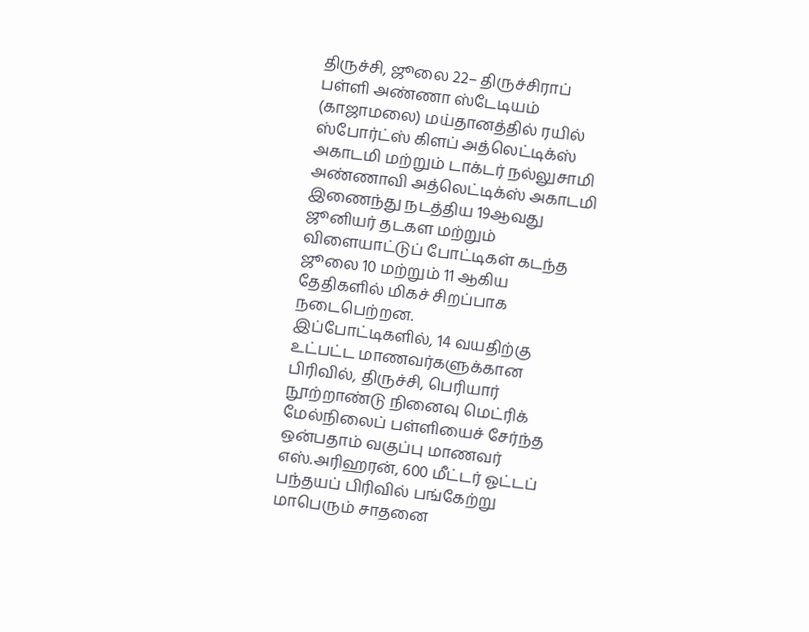திருச்சி, ஜூலை 22– திருச்சிராப் பள்ளி அண்ணா ஸ்டேடியம் (காஜாமலை) மய்தானத்தில் ரயில் ஸ்போர்ட்ஸ் கிளப் அத்லெட்டிக்ஸ் அகாடமி மற்றும் டாக்டர் நல்லுசாமி அண்ணாவி அத்லெட்டிக்ஸ் அகாடமி இணைந்து நடத்திய 19ஆவது ஜூனியர் தடகள மற்றும் விளையாட்டுப் போட்டிகள் கடந்த ஜூலை 10 மற்றும் 11 ஆகிய தேதிகளில் மிகச் சிறப்பாக நடைபெற்றன.
இப்போட்டிகளில், 14 வயதிற்கு உட்பட்ட மாணவர்களுக்கான பிரிவில், திருச்சி, பெரியார் நூற்றாண்டு நினைவு மெட்ரிக் மேல்நிலைப் பள்ளியைச் சேர்ந்த ஒன்பதாம் வகுப்பு மாணவர் எஸ்.அரிஹரன், 600 மீட்டர் ஓட்டப் பந்தயப் பிரிவில் பங்கேற்று மாபெரும் சாதனை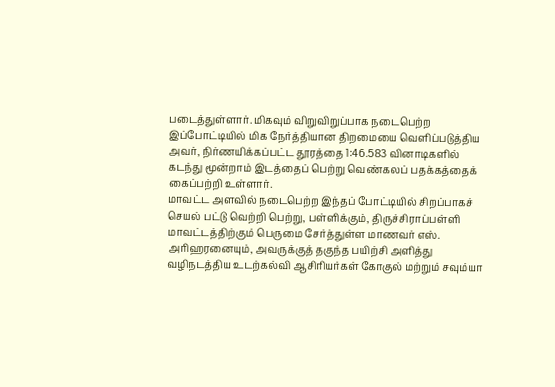படைத்துள்ளார். மிகவும் விறுவிறுப்பாக நடைபெற்ற இப்போட்டியில் மிக நேர்த்தியான திறமையை வெளிப்படுத்திய அவர், நிர்ணயிக்கப்பட்ட தூரத்தை 1:46.583 வினாடிகளில் கடந்து மூன்றாம் இடத்தைப் பெற்று வெண்கலப் பதக்கத்தைக் கைப்பற்றி உள்ளார்.
மாவட்ட அளவில் நடைபெற்ற இந்தப் போட்டியில் சிறப்பாகச் செயல் பட்டு வெற்றி பெற்று, பள்ளிக்கும், திருச்சிராப்பள்ளி மாவட்டத்திற்கும் பெருமை சேர்த்துள்ள மாணவர் எஸ். அரிஹரனையும், அவருக்குத் தகுந்த பயிற்சி அளித்து வழிநடத்திய உடற்கல்வி ஆசிரியர்கள் கோகுல் மற்றும் சவும்யா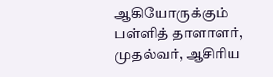ஆகியோருக்கும் பள்ளித் தாளாளர், முதல்வர், ஆசிரிய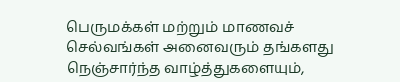பெருமக்கள் மற்றும் மாணவச் செல்வங்கள் அனைவரும் தங்களது நெஞ்சார்ந்த வாழ்த்துகளையும்,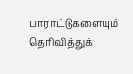பாராட்டுகளையும் தெரிவித்துக்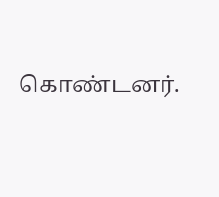கொண்டனர்.